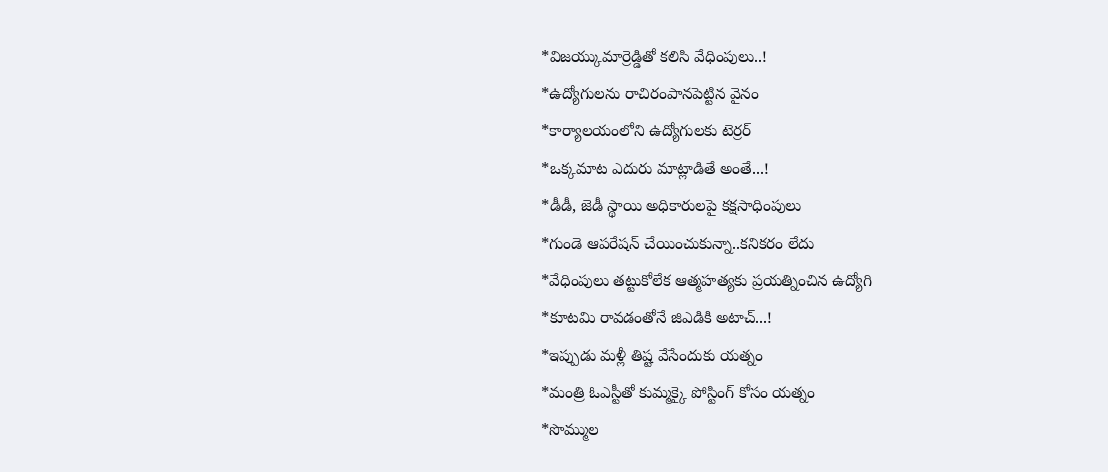*విజయ్కుమార్రెడ్డితో కలిసి వేధింపులు..!
*ఉద్యోగులను రాచిరంపానపెట్టిన వైనం
*కార్యాలయంలోని ఉద్యోగులకు టెర్రర్
*ఒక్కమాట ఎదురు మాట్లాడితే అంతే...!
*డీడీ, జెడీ స్థాయి అధికారులపై కక్షసాధింపులు
*గుండె ఆపరేషన్ చేయించుకున్నా..కనికరం లేదు
*వేధింపులు తట్టుకోలేక ఆత్మహత్యకు ప్రయత్నించిన ఉద్యోగి
*కూటమి రావడంతోనే జిఎడికి అటాచ్...!
*ఇప్పుడు మళ్లీ తిష్ట వేసేందుకు యత్నం
*మంత్రి ఓఎస్టీతో కుమ్మక్కై పోస్టింగ్ కోసం యత్నం
*సొమ్ముల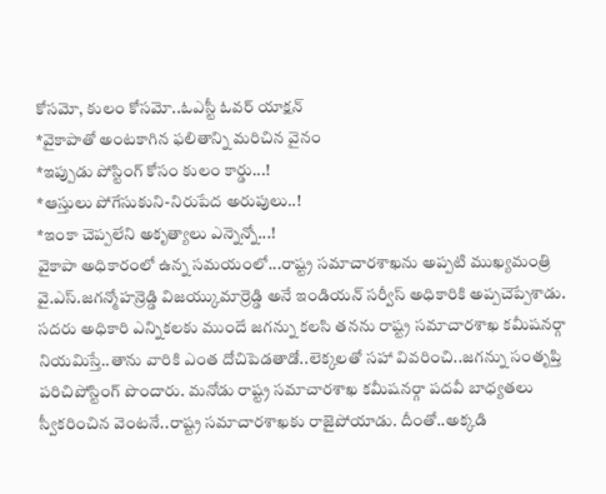కోసమో, కులం కోసమో..ఓఎస్టీ ఓవర్ యాక్షన్
*వైకాపాతో అంటకాగిన ఫలితాన్ని మరిచిన వైనం
*ఇప్పుడు పోస్టింగ్ కోసం కులం కార్డు...!
*ఆస్తులు పోగేసుకుని-నిరుపేద అరుపులు..!
*ఇంకా చెప్పలేని అకృత్యాలు ఎన్నెన్నో...!
వైకాపా అధికారంలో ఉన్న సమయంలో...రాష్ట్ర సమాచారశాఖను అప్పటి ముఖ్యమంత్రి వై.ఎస్.జగన్మోహన్రెడ్డి విజయ్కుమార్రెడ్డి అనే ఇండియన్ సర్వీస్ అధికారికి అప్పచెప్పేశాడు. సదరు అధికారి ఎన్నికలకు ముందే జగన్ను కలసి తనను రాష్ట్ర సమాచారశాఖ కమీషనర్గా నియమిస్తే..తాను వారికి ఎంత దోచిపెడతాడో..లెక్కలతో సహా వివరించి..జగన్ను సంతృప్తి పరిచిపోస్టింగ్ పొందారు. మనోడు రాష్ట్ర సమాచారశాఖ కమీషనర్గా పదవీ బాధ్యతలు స్వీకరించిన వెంటనే..రాష్ట్ర సమాచారశాఖకు రాజైపోయాడు. దీంతో..అక్కడి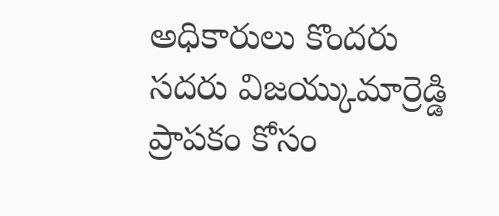అధికారులు కొందరు సదరు విజయ్కుమార్రెడ్డి ప్రాపకం కోసం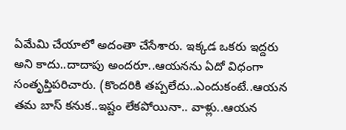ఏమేమి చేయాలో అదంతా చేసేశారు. ఇక్కడ ఒకరు ఇద్దరు అని కాదు..దాదాపు అందరూ..ఆయనను ఏదో విధంగా సంతృప్తిపరిచారు. (కొందరికి తప్పలేదు..ఎందుకంటే..ఆయన తమ బాస్ కనుక..ఇష్టం లేకపోయినా.. వాళ్లు..ఆయన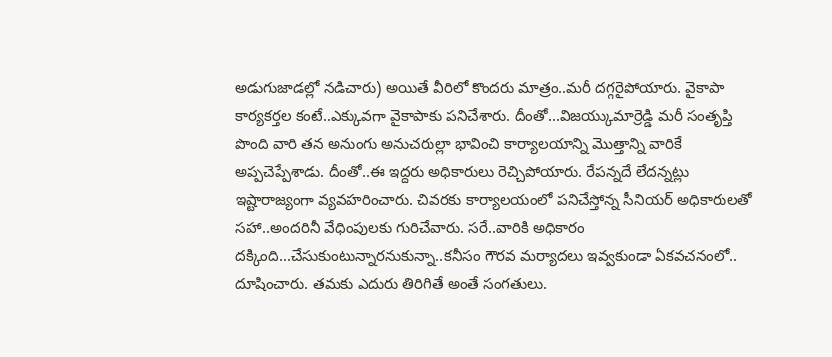అడుగుజాడల్లో నడిచారు) అయితే వీరిలో కొందరు మాత్రం..మరీ దగ్గరైపోయారు. వైకాపా కార్యకర్తల కంటే..ఎక్కువగా వైకాపాకు పనిచేశారు. దీంతో...విజయ్కుమార్రెడ్డి మరీ సంతృప్తి పొంది వారి తన అనుంగు అనుచరుల్లా భావించి కార్యాలయాన్ని మొత్తాన్ని వారికే అప్పచెప్పేశాడు. దీంతో..ఈ ఇద్దరు అధికారులు రెచ్చిపోయారు. రేపన్నదే లేదన్నట్లు ఇష్టారాజ్యంగా వ్యవహరించారు. చివరకు కార్యాలయంలో పనిచేస్తోన్న సీనియర్ అధికారులతో సహా..అందరినీ వేధింపులకు గురిచేవారు. సరే..వారికి అధికారం దక్కింది...చేసుకుంటున్నారనుకున్నా..కనీసం గౌరవ మర్యాదలు ఇవ్వకుండా ఏకవచనంలో.. దూషించారు. తమకు ఎదురు తిరిగితే అంతే సంగతులు.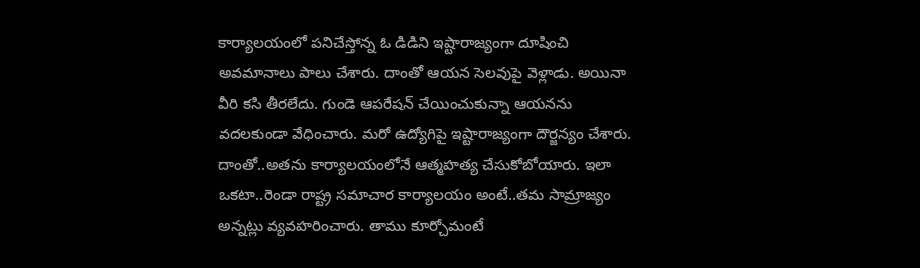కార్యాలయంలో పనిచేస్తోన్న ఓ డిడిని ఇష్టారాజ్యంగా దూషించి అవమానాలు పాలు చేశారు. దాంతో ఆయన సెలవుపై వెళ్లాడు. అయినా వీరి కసి తీరలేదు. గుండె ఆపరేషన్ చేయించుకున్నా ఆయనను వదలకుండా వేధించారు. మరో ఉద్యోగిపై ఇష్టారాజ్యంగా దౌర్జన్యం చేశారు. దాంతో..అతను కార్యాలయంలోనే ఆత్మహత్య చేసుకోబోయారు. ఇలా ఒకటా..రెండా రాష్ట్ర సమాచార కార్యాలయం అంటే..తమ సామ్రాజ్యం అన్నట్లు వ్యవహరించారు. తాము కూర్చోమంటే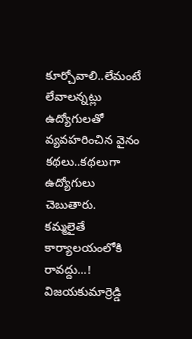కూర్చోవాలి..లేమంటే లేవాలన్నట్లు ఉద్యోగులతో వ్యవహరించిన వైనం కథలు..కథలుగా ఉద్యోగులు చెబుతారు.
కమ్మలైతే కార్యాలయంలోకి రావద్దు...!
విజయకుమార్రెడ్డి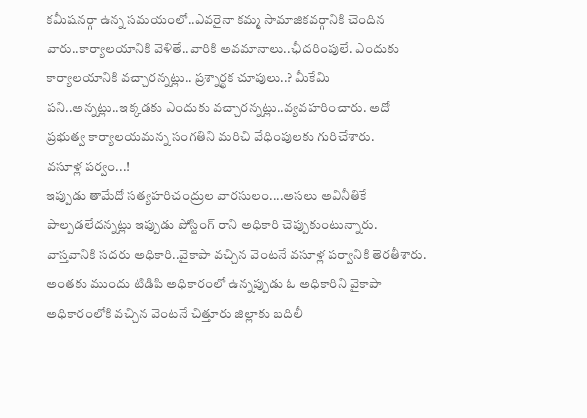కమీషనర్గా ఉన్న సమయంలో..ఎవరైనా కమ్మ సామాజికవర్గానికి చెందిన వారు..కార్యాలయానికి వెళితే..వారికి అవమానాలు..ఛీదరింపులే. ఎందుకు కార్యాలయానికి వచ్చారన్నట్లు.. ప్రశ్నార్థక చూపులు..? మీకేమి పని..అన్నట్లు..ఇక్కడకు ఎందుకు వచ్చారన్నట్లు..వ్యవహరించారు. అదో ప్రభుత్వ కార్యాలయమన్న సంగతిని మరిచి వేధింపులకు గురిచేశారు.
వసూళ్ల పర్వం...!
ఇప్పుడు తామేదో సత్యహరిచంద్రుల వారసులం....అసలు అవినీతికే పాల్పడలేదన్నట్లు ఇప్పుడు పోస్టింగ్ రాని అధికారి చెప్పుకుంటున్నారు. వాస్తవానికి సదరు అధికారి..వైకాపా వచ్చిన వెంటనే వసూళ్ల పర్వానికి తెరతీశారు. అంతకు ముందు టిడిపి అధికారంలో ఉన్నప్పుడు ఓ అధికారిని వైకాపా అధికారంలోకి వచ్చిన వెంటనే చిత్తూరు జిల్లాకు బదిలీ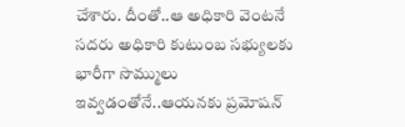చేశారు. దీంతో..ఆ అధికారి వెంటనే సదరు అధికారి కుటుంబ సభ్యులకు భారీగా సొమ్ములు ఇవ్వడంతోనే..ఆయనకు ప్రమోషన్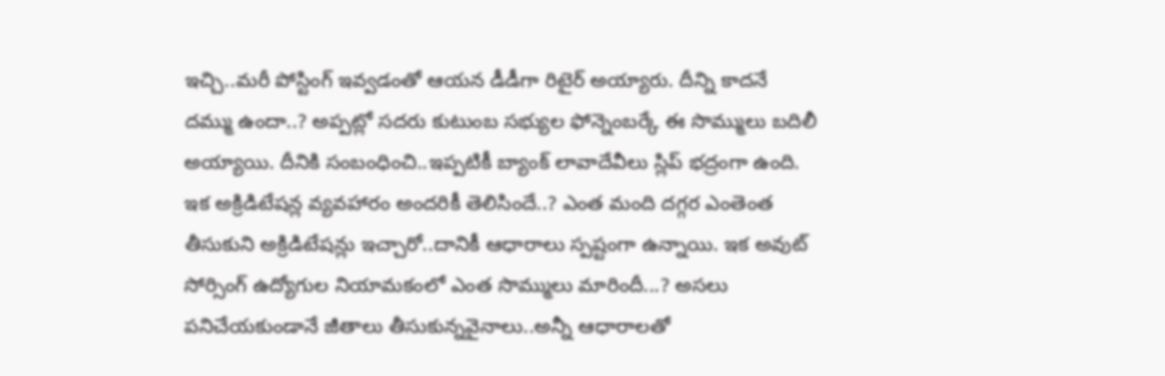ఇచ్చి..మరీ పోస్టింగ్ ఇవ్వడంతో ఆయన డీడీగా రిటైర్ అయ్యారు. దీన్ని కాదనే దమ్ము ఉందా..? అప్పట్లో సదరు కుటుంబ సభ్యుల ఫోన్నెంబర్కే ఈ సొమ్ములు బదిలీ అయ్యాయి. దీనికి సంబంధించి..ఇప్పటికీ బ్యాంక్ లావాదేవీలు స్లిప్ భద్రంగా ఉంది. ఇక అక్రిడిటేషన్ల వ్యవహారం అందరికీ తెలిసిందే..? ఎంత మంది దగ్గర ఎంతెంత తీసుకుని అక్రిడిటేషన్లు ఇచ్చారో..దానికీ ఆధారాలు స్పష్టంగా ఉన్నాయి. ఇక అవుట్ సోర్సింగ్ ఉద్యోగుల నియామకంలో ఎంత సొమ్ములు మారిందీ...? అసలు పనిచేయకుండానే జీతాలు తీసుకున్నవైనాలు..అన్నీ ఆధారాలతో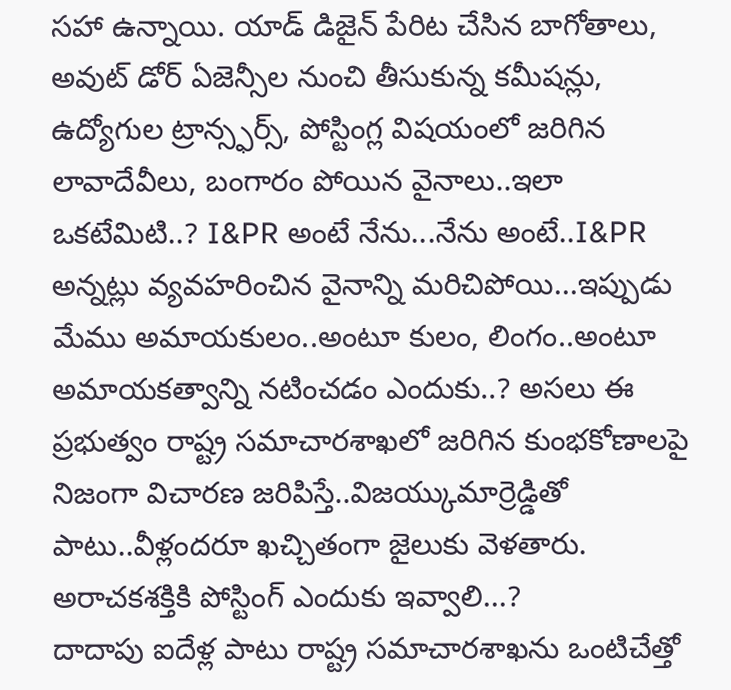సహా ఉన్నాయి. యాడ్ డిజైన్ పేరిట చేసిన బాగోతాలు, అవుట్ డోర్ ఏజెన్సీల నుంచి తీసుకున్న కమీషన్లు, ఉద్యోగుల ట్రాన్స్ఫర్స్, పోస్టింగ్ల విషయంలో జరిగిన లావాదేవీలు, బంగారం పోయిన వైనాలు..ఇలా ఒకటేమిటి..? I&PR అంటే నేను...నేను అంటే..I&PR అన్నట్లు వ్యవహరించిన వైనాన్ని మరిచిపోయి...ఇప్పుడు మేము అమాయకులం..అంటూ కులం, లింగం..అంటూ అమాయకత్వాన్ని నటించడం ఎందుకు..? అసలు ఈ ప్రభుత్వం రాష్ట్ర సమాచారశాఖలో జరిగిన కుంభకోణాలపై నిజంగా విచారణ జరిపిస్తే..విజయ్కుమార్రెడ్డితో పాటు..వీళ్లందరూ ఖచ్చితంగా జైలుకు వెళతారు.
అరాచకశక్తికి పోస్టింగ్ ఎందుకు ఇవ్వాలి...?
దాదాపు ఐదేళ్ల పాటు రాష్ట్ర సమాచారశాఖను ఒంటిచేత్తో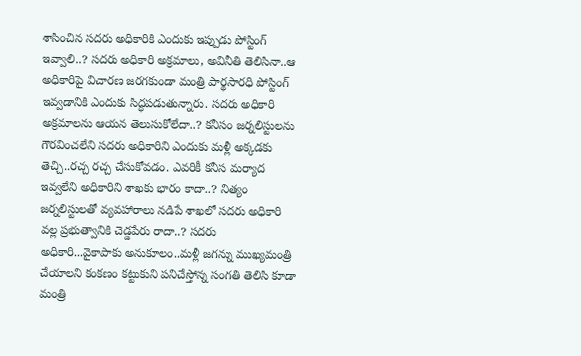శాసించిన సదరు అధికారికి ఎందుకు ఇప్పుడు పోస్టింగ్ ఇవ్వాలి..? సదరు అధికారి అక్రమాలు, అవినీతి తెలిసినా..ఆ అధికారిపై విచారణ జరగకుండా మంత్రి పార్థసారధి పోస్టింగ్ ఇవ్వడానికి ఎందుకు సిద్ధపడుతున్నారు. సదరు అధికారి అక్రమాలను ఆయన తెలుసుకోలేదా..? కనీసం జర్నలిస్టులను గౌరవించలేని సదరు అధికారిని ఎందుకు మళ్లీ అక్కడకు తెచ్చి..రచ్చ రచ్చ చేసుకోవడం. ఎవరికీ కనీస మర్యాద ఇవ్వలేని అధికారిని శాఖకు భారం కాదా..? నిత్యం జర్నలిస్టులతో వ్యవహారాలు నడిపే శాఖలో సదరు అధికారి వల్ల ప్రభుత్వానికి చెడ్డపేరు రాదా..? సదరు అధికారి...వైకాపాకు అనుకూలం..మళ్లీ జగన్ను ముఖ్యమంత్రి చేయాలని కంకణం కట్టుకుని పనిచేస్తోన్న సంగతి తెలిసి కూడా మంత్రి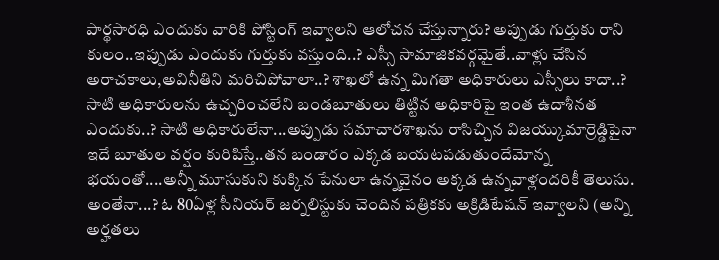పార్థసారధి ఎందుకు వారికి పోస్టింగ్ ఇవ్వాలని ఆలోచన చేస్తున్నారు? అప్పుడు గుర్తుకు రాని కులం..ఇప్పుడు ఎందుకు గుర్తుకు వస్తుంది..? ఎస్సీ సామాజికవర్గమైతే..వాళ్లు చేసిన అరాచకాలు,అవినీతిని మరిచిపోవాలా..? శాఖలో ఉన్న మిగతా అధికారులు ఎస్సీలు కాదా..? సాటి అధికారులను ఉచ్చరించలేని బండబూతులు తిట్టిన అధికారిపై ఇంత ఉదాశీనత ఎందుకు..? సాటి అధికారులేనా...అప్పుడు సమాచారశాఖను రాసిచ్చిన విజయ్కుమార్రెడ్డిపైనా ఇదే బూతుల వర్షం కురిపిస్తే..తన బండారం ఎక్కడ బయటపడుతుందేమోన్న భయంతో....అన్నీ మూసుకుని కుక్కిన పేనులా ఉన్నవైనం అక్కడ ఉన్నవాళ్లందరికీ తెలుసు. అంతేనా...? ఓ 80ఏళ్ల సీనియర్ జర్నలిస్టుకు చెందిన పత్రికకు అక్రిడిటేషన్ ఇవ్వాలని (అన్ని అర్హతలు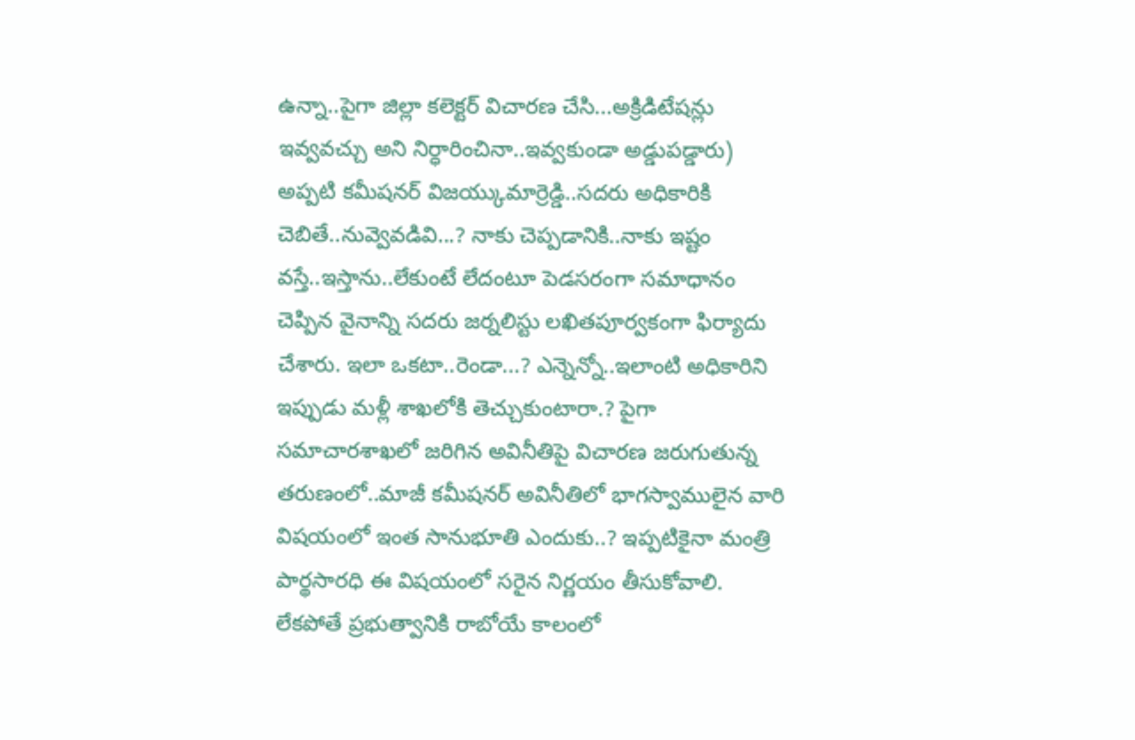ఉన్నా..పైగా జిల్లా కలెక్టర్ విచారణ చేసి...అక్రిడిటేషన్లు ఇవ్వవచ్చు అని నిర్ధారించినా..ఇవ్వకుండా అడ్డుపడ్డారు) అప్పటి కమీషనర్ విజయ్కుమార్రెడ్డి..సదరు అధికారికి చెబితే..నువ్వెవడివి...? నాకు చెప్పడానికి..నాకు ఇష్టం వస్తే..ఇస్తాను..లేకుంటే లేదంటూ పెడసరంగా సమాధానం చెప్పిన వైనాన్ని సదరు జర్నలిస్టు లఖితపూర్వకంగా ఫిర్యాదు చేశారు. ఇలా ఒకటా..రెండా...? ఎన్నెన్నో..ఇలాంటి అధికారిని ఇప్పుడు మళ్లీ శాఖలోకి తెచ్చుకుంటారా.? పైగా సమాచారశాఖలో జరిగిన అవినీతిపై విచారణ జరుగుతున్న తరుణంలో..మాజీ కమీషనర్ అవినీతిలో భాగస్వాములైన వారి విషయంలో ఇంత సానుభూతి ఎందుకు..? ఇప్పటికైనా మంత్రి పార్థసారధి ఈ విషయంలో సరైన నిర్ణయం తీసుకోవాలి. లేకపోతే ప్రభుత్వానికి రాబోయే కాలంలో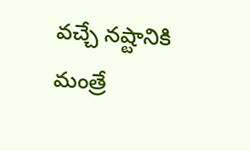వచ్చే నష్టానికి మంత్రే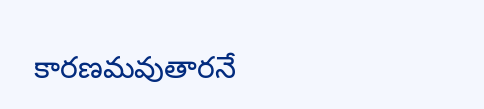కారణమవుతారనే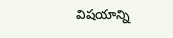విషయాన్ని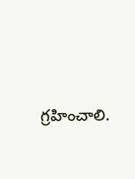గ్రహించాలి.